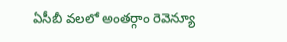ఏసీబీ వలలో అంతర్గాం రెవెన్యూ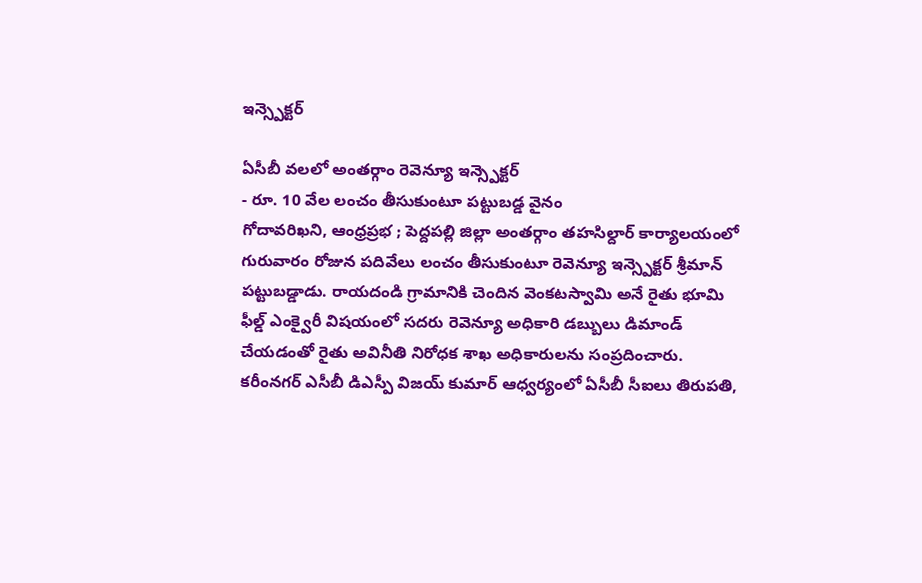ఇన్స్పెక్టర్

ఏసీబీ వలలో అంతర్గాం రెవెన్యూ ఇన్స్పెక్టర్
- రూ. 10 వేల లంచం తీసుకుంటూ పట్టుబడ్డ వైనం
గోదావరిఖని, ఆంధ్రప్రభ ; పెద్దపల్లి జిల్లా అంతర్గాం తహసిల్దార్ కార్యాలయంలో గురువారం రోజున పదివేలు లంచం తీసుకుంటూ రెవెన్యూ ఇన్స్పెక్టర్ శ్రీమాన్ పట్టుబడ్డాడు. రాయదండి గ్రామానికి చెందిన వెంకటస్వామి అనే రైతు భూమి ఫీల్డ్ ఎంక్వైరీ విషయంలో సదరు రెవెన్యూ అధికారి డబ్బులు డిమాండ్ చేయడంతో రైతు అవినీతి నిరోధక శాఖ అధికారులను సంప్రదించారు.
కరీంనగర్ ఎసీబీ డిఎస్పీ విజయ్ కుమార్ ఆధ్వర్యంలో ఏసీబీ సీఐలు తిరుపతి,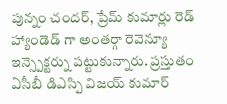పున్నం చందర్, ప్రేమ్ కుమార్లు రెడ్ హ్యాండెడ్ గా అంతర్గా రెవెన్యూ ఇన్స్పెక్టర్ను పట్టుకున్నారు. ప్రస్తుతం ఏసీబీ డిఎస్పి విజయ్ కుమార్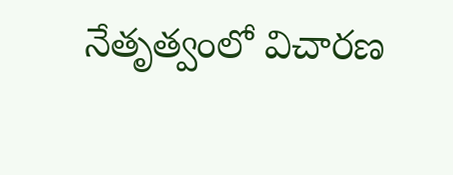నేతృత్వంలో విచారణ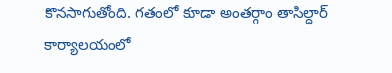కొనసాగుతోంది. గతంలో కూడా అంతర్గాం తాసిల్దార్ కార్యాలయంలో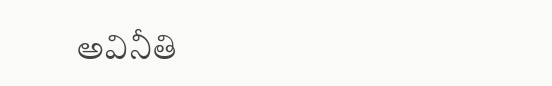అవినీతి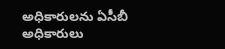అధికారులను ఏసీబీ అధికారులు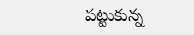పట్టుకున్న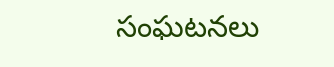సంఘటనలు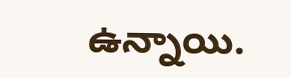ఉన్నాయి.